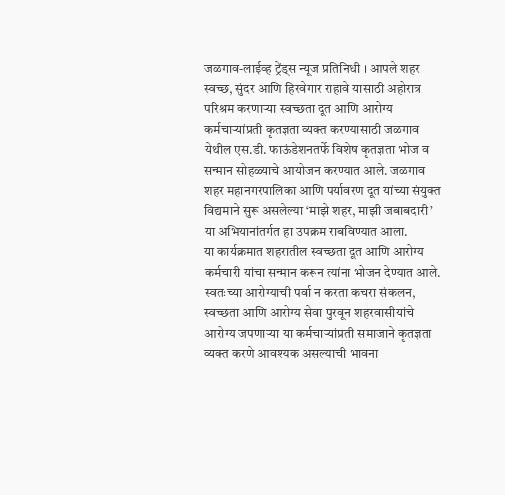जळगाव-लाईव्ह ट्रेंड्स न्यूज प्रतिनिधी । आपले शहर स्वच्छ, सुंदर आणि हिरवेगार राहावे यासाठी अहोरात्र परिश्रम करणाऱ्या स्वच्छता दूत आणि आरोग्य कर्मचाऱ्यांप्रती कृतज्ञता व्यक्त करण्यासाठी जळगाव येथील एस.डी. फाऊंडेशनतर्फे विशेष कृतज्ञता भोज व सन्मान सोहळ्याचे आयोजन करण्यात आले. जळगाव शहर महानगरपालिका आणि पर्यावरण दूत यांच्या संयुक्त विद्यमाने सुरू असलेल्या ‘माझे शहर, माझी जबाबदारी’ या अभियानांतर्गत हा उपक्रम राबविण्यात आला.
या कार्यक्रमात शहरातील स्वच्छता दूत आणि आरोग्य कर्मचारी यांचा सन्मान करून त्यांना भोजन देण्यात आले. स्वतःच्या आरोग्याची पर्वा न करता कचरा संकलन, स्वच्छता आणि आरोग्य सेवा पुरवून शहरवासीयांचे आरोग्य जपणाऱ्या या कर्मचाऱ्यांप्रती समाजाने कृतज्ञता व्यक्त करणे आवश्यक असल्याची भावना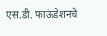एस.डी. फाऊंडेशनचे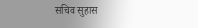सचिव सुहास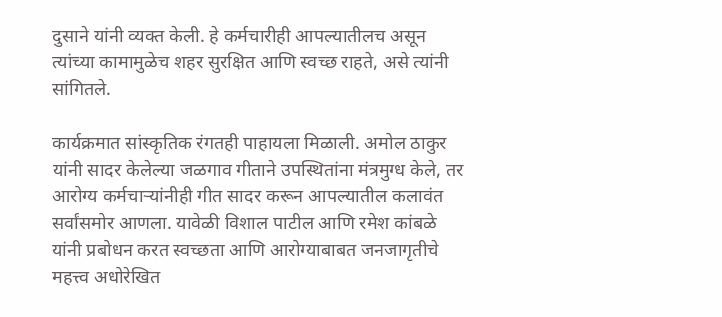दुसाने यांनी व्यक्त केली. हे कर्मचारीही आपल्यातीलच असून त्यांच्या कामामुळेच शहर सुरक्षित आणि स्वच्छ राहते, असे त्यांनी सांगितले.

कार्यक्रमात सांस्कृतिक रंगतही पाहायला मिळाली. अमोल ठाकुर यांनी सादर केलेल्या जळगाव गीताने उपस्थितांना मंत्रमुग्ध केले, तर आरोग्य कर्मचाऱ्यांनीही गीत सादर करून आपल्यातील कलावंत सर्वांसमोर आणला. यावेळी विशाल पाटील आणि रमेश कांबळे यांनी प्रबोधन करत स्वच्छता आणि आरोग्याबाबत जनजागृतीचे महत्त्व अधोरेखित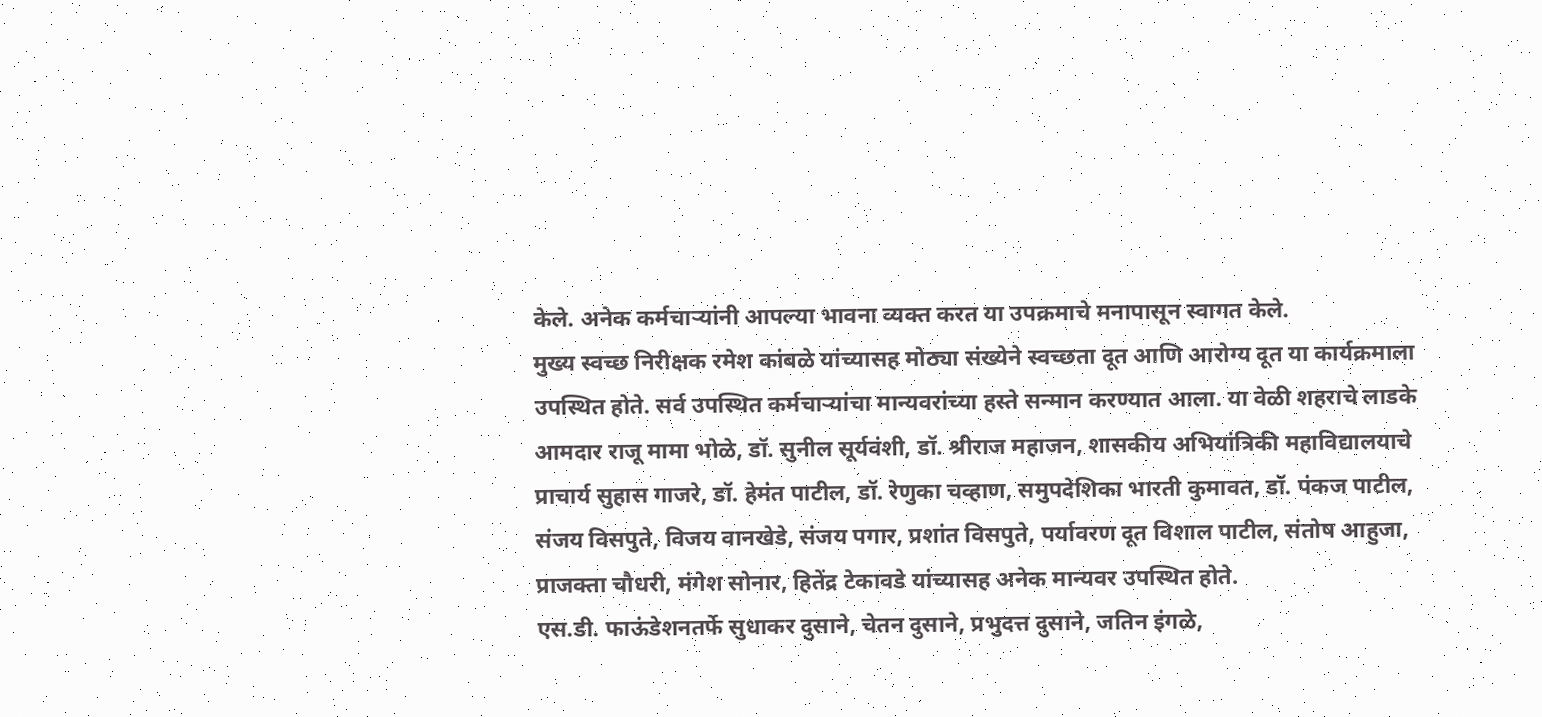केले. अनेक कर्मचाऱ्यांनी आपल्या भावना व्यक्त करत या उपक्रमाचे मनापासून स्वागत केले.
मुख्य स्वच्छ निरीक्षक रमेश कांबळे यांच्यासह मोठ्या संख्येने स्वच्छता दूत आणि आरोग्य दूत या कार्यक्रमाला उपस्थित होते. सर्व उपस्थित कर्मचाऱ्यांचा मान्यवरांच्या हस्ते सन्मान करण्यात आला. या वेळी शहराचे लाडके आमदार राजू मामा भोळे, डॉ. सुनील सूर्यवंशी, डॉ. श्रीराज महाजन, शासकीय अभियांत्रिकी महाविद्यालयाचे प्राचार्य सुहास गाजरे, डॉ. हेमंत पाटील, डॉ. रेणुका चव्हाण, समुपदेशिका भारती कुमावत, डॉ. पंकज पाटील, संजय विसपुते, विजय वानखेडे, संजय पगार, प्रशांत विसपुते, पर्यावरण दूत विशाल पाटील, संतोष आहुजा, प्राजक्ता चौधरी, मंगेश सोनार, हितेंद्र टेकावडे यांच्यासह अनेक मान्यवर उपस्थित होते.
एस.डी. फाऊंडेशनतर्फे सुधाकर दुसाने, चेतन दुसाने, प्रभुदत्त दुसाने, जतिन इंगळे,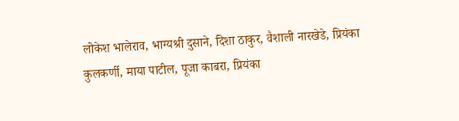लोकेश भालेराव, भाग्यश्री दुसाने, दिशा ठाकुर, वैशाली नारखेडे, प्रियंका कुलकर्णी, माया पाटील, पूजा काबरा, प्रियंका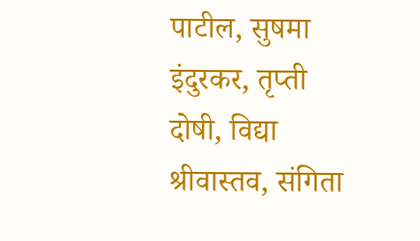पाटील, सुषमा इंदुरकर, तृप्ती दोषी, विद्या श्रीवास्तव, संगिता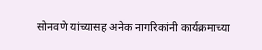सोनवणे यांच्यासह अनेक नागरिकांनी कार्यक्रमाच्या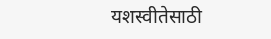यशस्वीतेसाठी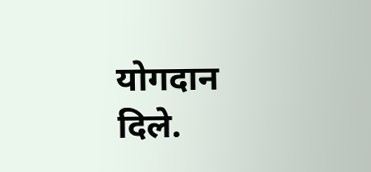योगदान दिले.